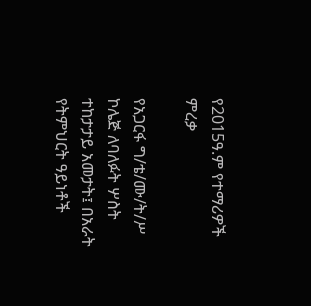የ2015ዓ.ም የተማሪዎች  ምረቃ

የአጋርፋ ግ/ቴ/ሙ/ት/ሥ ኮሌጅ ለባለፉት ሦስት ተከታታይ አመታት፤ በአራት የትምህርት ዓይነቶች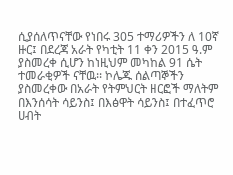ሲያሰለጥናቸው የነበሩ 305 ተማሪዎችን ለ 10ኛ ዙር፤ በደረጃ አራት የካቲት 11 ቀን 2015 ዓ.ም ያስመረቀ ሲሆን ከነዚህም መካከል 91 ሴት ተመራቂዎች ናቸዉ፡፡ ኮሌጁ ሰልጣኞችን ያስመረቀው በአራት የትምህርት ዘርፎች ማለትም  በእንሰሳት ሳይንስ፤ በእፅዋት ሳይንስ፤ በተፈጥሮ ሀብት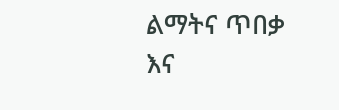ልማትና ጥበቃ እና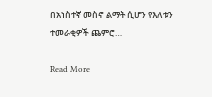በአነስተኛ መስኖ ልማት ሲሆን የእለቱን ተመራቂዎች ጨምሮ…

Read More